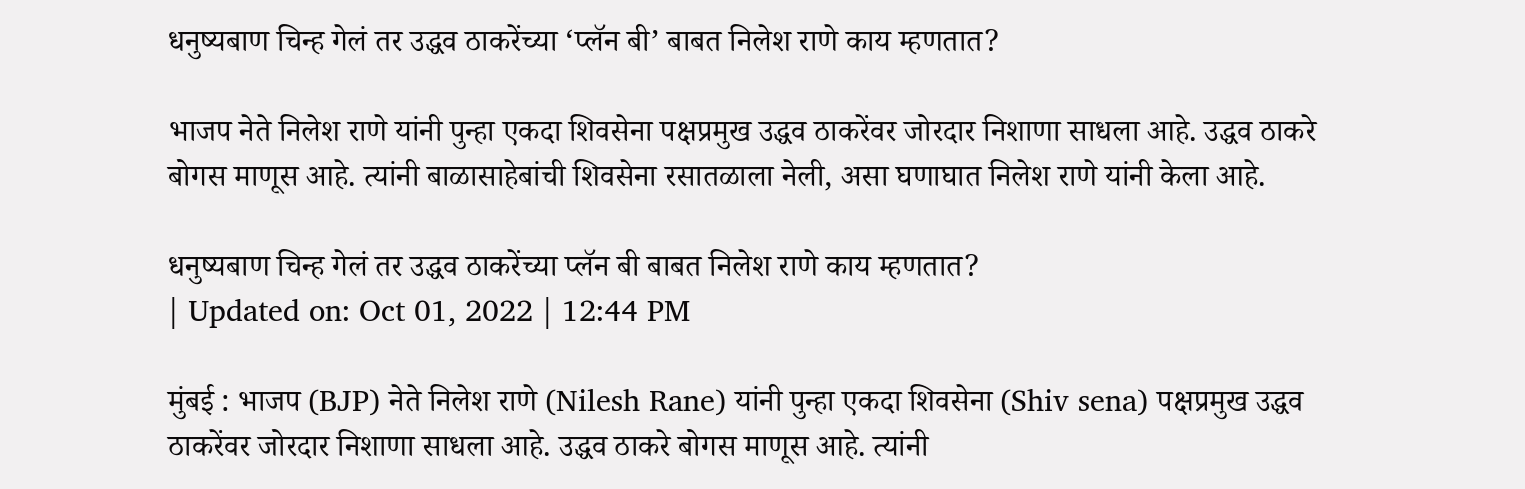धनुष्यबाण चिन्ह गेलं तर उद्धव ठाकरेंच्या ‘प्लॅन बी’ बाबत निलेश राणे काय म्हणतात?

भाजप नेते निलेश राणे यांनी पुन्हा एकदा शिवसेना पक्षप्रमुख उद्धव ठाकरेंवर जोरदार निशाणा साधला आहे. उद्धव ठाकरे बोगस माणूस आहे. त्यांनी बाळासाहेबांची शिवसेना रसातळाला नेली, असा घणाघात निलेश राणे यांनी केला आहे.

धनुष्यबाण चिन्ह गेलं तर उद्धव ठाकरेंच्या प्लॅन बी बाबत निलेश राणे काय म्हणतात?
| Updated on: Oct 01, 2022 | 12:44 PM

मुंबई : भाजप (BJP) नेते निलेश राणे (Nilesh Rane) यांनी पुन्हा एकदा शिवसेना (Shiv sena) पक्षप्रमुख उद्धव ठाकरेंवर जोरदार निशाणा साधला आहे. उद्धव ठाकरे बोगस माणूस आहे. त्यांनी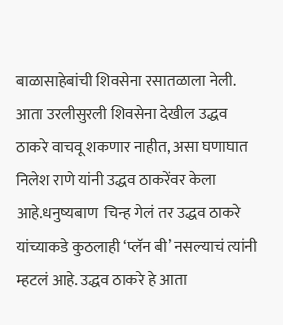बाळासाहेबांची शिवसेना रसातळाला नेली. आता उरलीसुरली शिवसेना देखील उद्धव ठाकरे वाचवू शकणार नाहीत, असा घणाघात निलेश राणे यांनी उद्धव ठाकरेंवर केला आहे.धनुष्यबाण  चिन्ह गेलं तर उद्धव ठाकरे यांच्याकडे कुठलाही ‘प्लॅन बी’ नसल्याचं त्यांनी म्हटलं आहे. उद्धव ठाकरे हे आता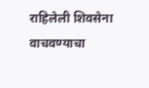राहिलेली शिवसेना वाचवण्याचा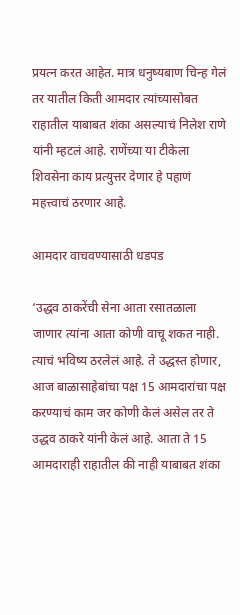प्रयत्न करत आहेत. मात्र धनुष्यबाण चिन्ह गेलं तर यातील किती आमदार त्यांच्यासोबत राहातील याबाबत शंका असल्याचं निलेश राणे यांनी म्हटलं आहे. राणेंच्या या टीकेला शिवसेना काय प्रत्युत्तर देणार हे पहाणं महत्त्वाचं ठरणार आहे.

आमदार वाचवण्यासाठी धडपड

‘उद्धव ठाकरेंची सेना आता रसातळाला जाणार त्यांना आता कोणी वाचू शकत नाही. त्याचं भविष्य ठरलेलं आहे. ते उद्धस्त होणार, आज बाळासाहेबांचा पक्ष 15 आमदारांचा पक्ष करण्याचं काम जर कोणी केलं असेल तर ते उद्धव ठाकरे यांनी केलं आहे. आता ते 15 आमदाराही राहातील की नाही याबाबत शंका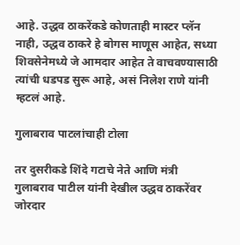आहे. उद्धव ठाकरेंकडे कोणताही मास्टर प्लॅन नाही, उद्धव ठाकरे हे बोगस माणूस आहेत, सध्या शिवसेनेमध्ये जे आमदार आहेत ते वाचवण्यासाठी त्यांची धडपड सुरू आहे, असं निलेश राणे यांनी म्हटलं आहे.

गुलाबराव पाटलांचाही टोला

तर दुसरीकडे शिंदे गटाचे नेते आणि मंत्री गुलाबराव पाटील यांनी देखील उद्धव ठाकरेंवर जोरदार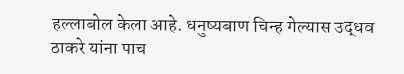हल्लाबोल केला आहे. धनुष्यबाण चिन्ह गेल्यास उद्धव ठाकरे यांना पाच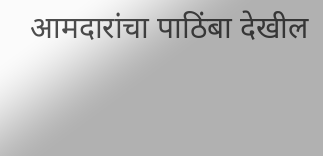आमदारांचा पाठिंबा देखील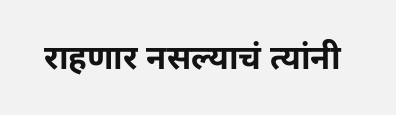राहणार नसल्याचं त्यांनी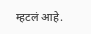म्हटलं आहे.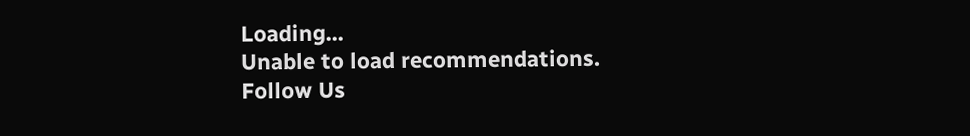Loading...
Unable to load recommendations.
Follow Us